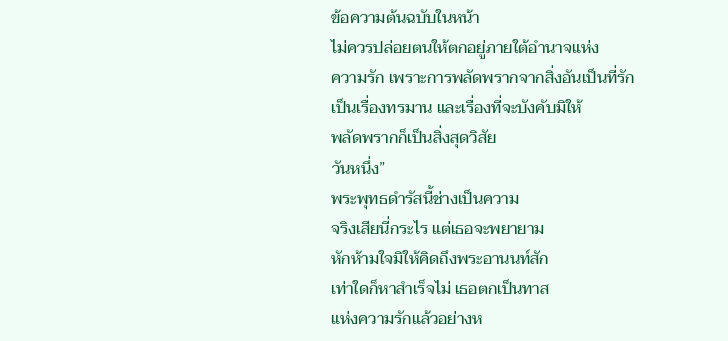ข้อความต้นฉบับในหน้า
ไม่ควรปล่อยตนให้ตกอยู่ภายใต้อำนาจแห่ง
ความรัก เพราะการพลัดพรากจากสิ่งอันเป็นที่รัก
เป็นเรื่องทรมาน และเรื่องที่จะบังคับมิให้
พลัดพรากก็เป็นสิ่งสุดวิสัย
วันหนึ่ง”
พระพุทธดำรัสนี้ช่างเป็นความ
จริงเสียนี่กระไร แต่เธอจะพยายาม
หักห้ามใจมิให้คิดถึงพระอานนท์สัก
เท่าใดก็หาสําเร็จไม่ เธอตกเป็นทาส
แห่งความรักแล้วอย่างห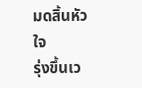มดสิ้นหัวใจ
รุ่งขึ้นเว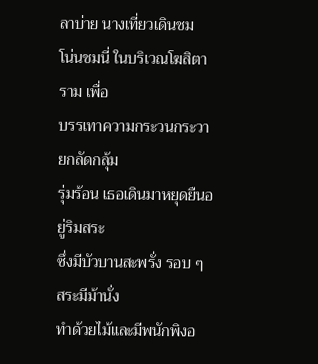ลาบ่าย นางเที่ยวเดินชม
โน่นชมนี่ ในบริเวณโฆสิตาราม เพื่อ
บรรเทาความกระวนกระวายกลัดกลุ้ม
รุ่มร้อน เธอเดินมาหยุดยืนอยู่ริมสระ
ซึ่งมีบัวบานสะพรั่ง รอบ ๆ สระมีม้านั่ง
ทําด้วยไม้และมีพนักพิงอ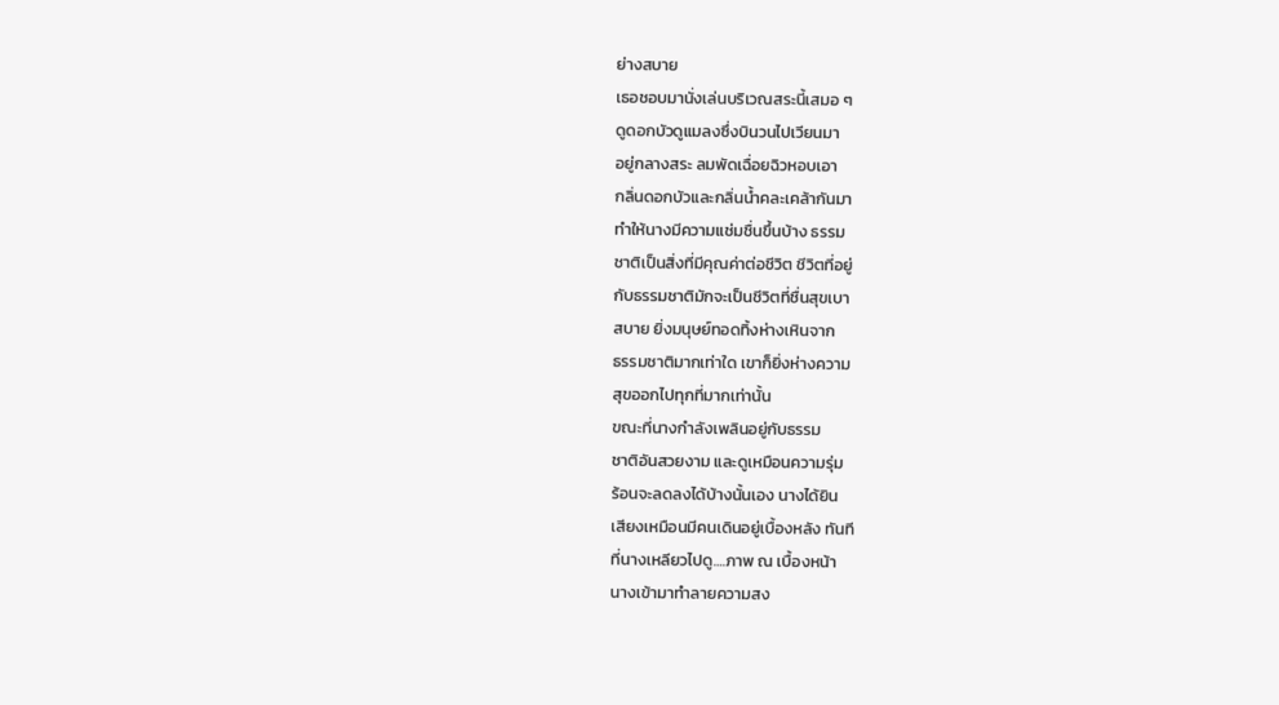ย่างสบาย
เธอชอบมานั่งเล่นบริเวณสระนี้เสมอ ๆ
ดูดอกบัวดูแมลงซึ่งบินวนไปเวียนมา
อยู่กลางสระ ลมพัดเฉื่อยฉิวหอบเอา
กลิ่นดอกบัวและกลิ่นน้ำคละเคล้ากันมา
ทำให้นางมีความแช่มชื่นขึ้นบ้าง ธรรม
ชาติเป็นสิ่งที่มีคุณค่าต่อชีวิต ชีวิตที่อยู่
กับธรรมชาติมักจะเป็นชีวิตที่ชื่นสุขเบา
สบาย ยิ่งมนุษย์ทอดทิ้งห่างเหินจาก
ธรรมชาติมากเท่าใด เขาก็ยิ่งห่างความ
สุขออกไปทุกที่มากเท่านั้น
ขณะที่นางกำลังเพลินอยู่กับธรรม
ชาติอันสวยงาม และดูเหมือนความรุ่ม
ร้อนจะลดลงได้บ้างนั้นเอง นางได้ยิน
เสียงเหมือนมีคนเดินอยู่เบื้องหลัง ทันที
ที่นางเหลียวไปดู....ภาพ ณ เบื้องหน้า
นางเข้ามาทำลายความสง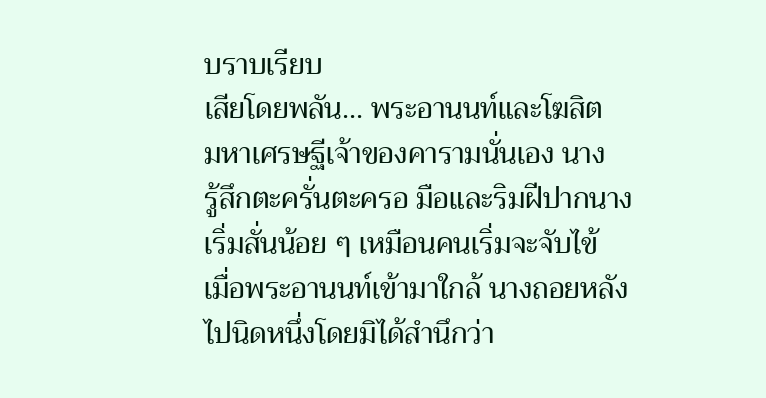บราบเรียบ
เสียโดยพลัน... พระอานนท์และโฆสิต
มหาเศรษฐีเจ้าของคารามนั่นเอง นาง
รู้สึกตะครั่นตะครอ มือและริมฝีปากนาง
เริ่มสั่นน้อย ๆ เหมือนคนเริ่มจะจับไข้
เมื่อพระอานนท์เข้ามาใกล้ นางถอยหลัง
ไปนิดหนึ่งโดยมิได้สำนึกว่า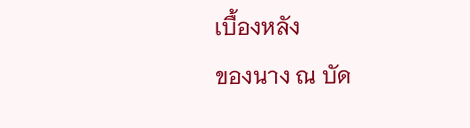เบื้องหลัง
ของนาง ณ บัด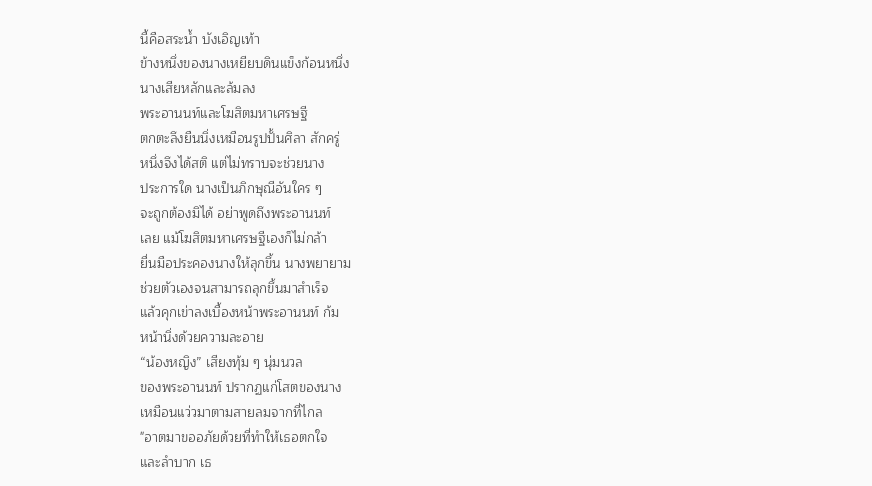นี้คือสระน้ำ บังเอิญเท้า
ข้างหนึ่งของนางเหยียบดินแข็งก้อนหนึ่ง
นางเสียหลักและล้มลง
พระอานนท์และโฆสิตมหาเศรษฐี
ตกตะลึงยืนนิ่งเหมือนรูปปั้นศิลา สักครู่
หนึ่งจึงได้สติ แต่ไม่ทราบจะช่วยนาง
ประการใด นางเป็นภิกษุณีอันใคร ๆ
จะถูกต้องมิได้ อย่าพูดถึงพระอานนท์
เลย แม้โฆสิตมหาเศรษฐีเองก็ไม่กล้า
ยื่นมือประคองนางให้ลุกขึ้น นางพยายาม
ช่วยตัวเองจนสามารถลุกขึ้นมาสำเร็จ
แล้วคุกเข่าลงเบื้องหน้าพระอานนท์ ก้ม
หน้านิ่งด้วยความละอาย
“น้องหญิง” เสียงทุ้ม ๆ นุ่มนวล
ของพระอานนท์ ปรากฏแก่โสตของนาง
เหมือนแว่วมาตามสายลมจากที่ไกล
"อาตมาขออภัยด้วยที่ทำให้เธอตกใจ
และลำบาก เธ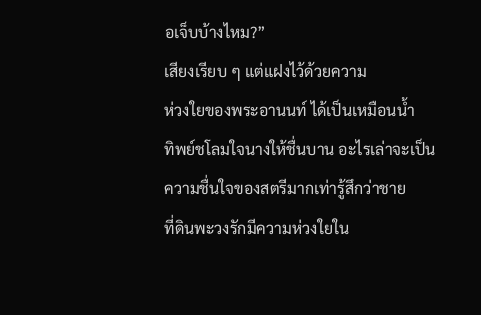อเจ็บบ้างไหม?”
เสียงเรียบ ๆ แต่แฝงไว้ด้วยความ
ห่วงใยของพระอานนท์ ได้เป็นเหมือนน้ำ
ทิพย์ชโลมใจนางให้ชื่นบาน อะไรเล่าจะเป็น
ความชื่นใจของสตรีมากเท่ารู้สึกว่าชาย
ที่ดินพะวงรักมีความห่วงใยใน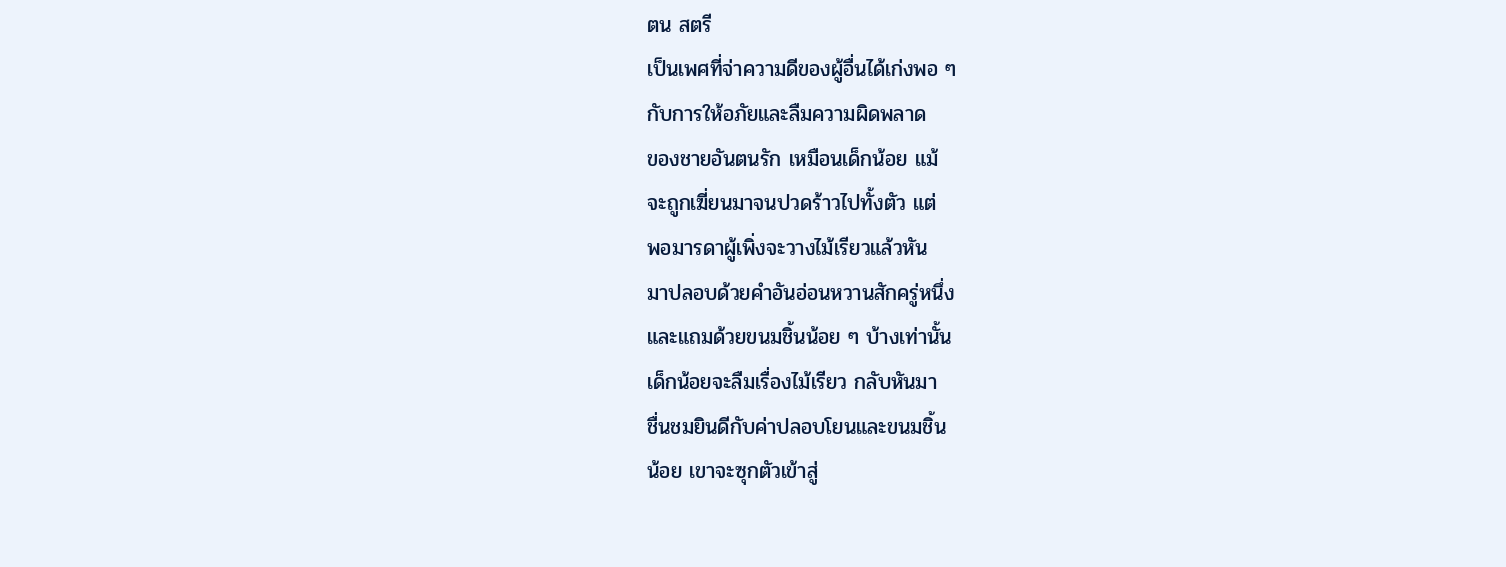ตน สตรี
เป็นเพศที่จ่าความดีของผู้อื่นได้เก่งพอ ๆ
กับการให้อภัยและลืมความผิดพลาด
ของชายอันตนรัก เหมือนเด็กน้อย แม้
จะถูกเฆี่ยนมาจนปวดร้าวไปทั้งตัว แต่
พอมารดาผู้เพิ่งจะวางไม้เรียวแล้วหัน
มาปลอบด้วยคำอันอ่อนหวานสักครู่หนึ่ง
และแถมด้วยขนมชิ้นน้อย ๆ บ้างเท่านั้น
เด็กน้อยจะลืมเรื่องไม้เรียว กลับหันมา
ชื่นชมยินดีกับค่าปลอบโยนและขนมชิ้น
น้อย เขาจะซุกตัวเข้าสู่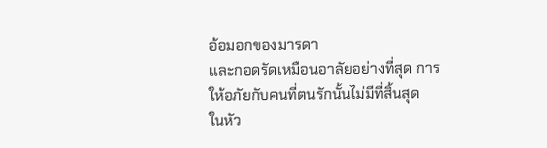อ้อมอกของมารดา
และกอดรัดเหมือนอาลัยอย่างที่สุด การ
ให้อภัยกับคนที่ตนรักนั้นไม่มีที่สิ้นสุด
ในหัว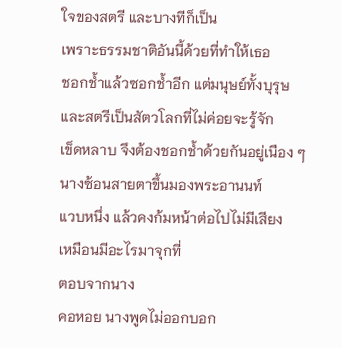ใจของสตรี และบางทีก็เป็น
เพราะธรรมชาติอันนี้ด้วยที่ทำให้เธอ
ชอกช้ำแล้วซอกช้ำอีก แต่มนุษย์ทั้งบุรุษ
และสตรีเป็นสัตวโลกที่ไม่ค่อยจะรู้จัก
เข็ดหลาบ จึงต้องชอกช้ำด้วยกันอยู่เนือง ๆ
นางซ้อนสายตาขึ้นมองพระอานนท์
แวบหนึ่ง แล้วคงก้มหน้าต่อไปไม่มีเสียง
เหมือนมีอะไรมาจุกที่
ตอบจากนาง
คอหอย นางพูดไม่ออกบอก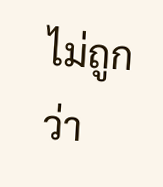ไม่ถูกว่า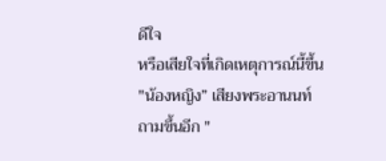ดีใจ
หรือเสียใจที่เกิดเหตุการณ์นี้ขึ้น
"น้องหญิง” เสียงพระอานนท์
ถามขึ้นอีก "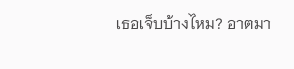เธอเจ็บบ้างไหม? อาตมา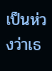เป็นห่วงว่าเธ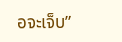อจะเจ็บ”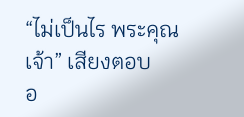“ไม่เป็นไร พระคุณเจ้า” เสียงตอบ
อ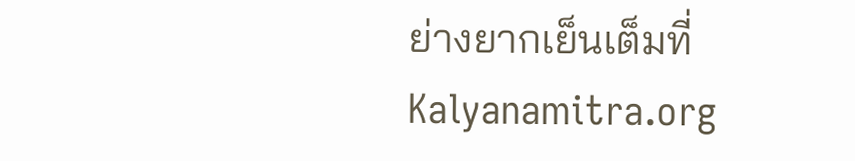ย่างยากเย็นเต็มที่
Kalyanamitra.org